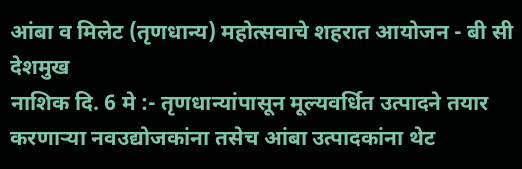आंबा व मिलेट (तृणधान्य) महोत्सवाचे शहरात आयोजन - बी सी देशमुख
नाशिक दि. 6 मे :- तृणधान्यांपासून मूल्यवर्धित उत्पादने तयार करणाऱ्या नवउद्योजकांना तसेच आंबा उत्पादकांना थेट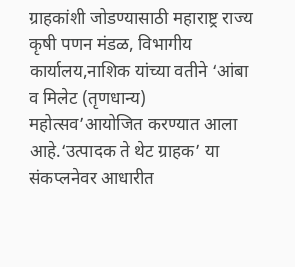ग्राहकांशी जोडण्यासाठी महाराष्ट्र राज्य कृषी पणन मंडळ, विभागीय कार्यालय,नाशिक यांच्या वतीने ‘आंबा व मिलेट (तृणधान्य) महोत्सव’आयोजित करण्यात आला आहे.‘उत्पादक ते थेट ग्राहक’ या संकप्लनेवर आधारीत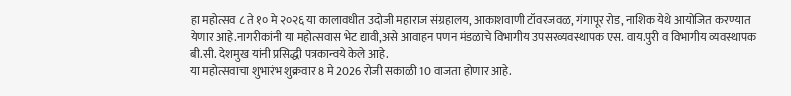हा महोत्सव ८ ते १० मे २०२६ या कालावधीत उदोजी महाराज संग्रहालय, आकाशवाणी टॉवरजवळ, गंगापूर रोड, नाशिक येथे आयोजित करण्यात येणार आहे.नागरीकांनी या महोत्सवास भेट द्यावी,असे आवाहन पणन मंडळाचे विभागीय उपसरव्यवस्थापक एस. वाय.पुरी व विभागीय व्यवस्थापक बी.सी. देशमुख यांनी प्रसिद्धी पत्रकान्वये केले आहे.
या महोत्सवाचा शुभारंभ शुक्रवार 8 मे 2026 रोजी सकाळी 10 वाजता होणार आहे.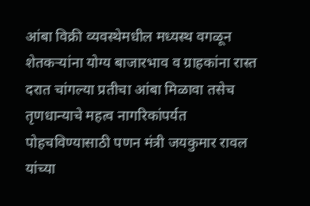आंबा विक्री व्यवस्थेमधील मध्यस्थ वगळून शेतकऱ्यांना योग्य बाजारभाव व ग्राहकांना रास्त दरात चांगल्या प्रतीचा आंबा मिळावा तसेच तृणधान्याचे महत्व नागरिकांपर्यत पोहचविण्यासाठी पणन मंत्री जयकुमार रावल यांच्या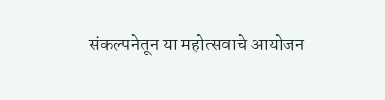संकल्पनेतून या महोत्सवाचे आयोजन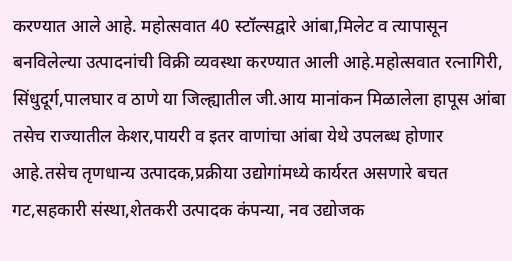करण्यात आले आहे. महोत्सवात 40 स्टॉल्सद्वारे आंबा,मिलेट व त्यापासून बनविलेल्या उत्पादनांची विक्री व्यवस्था करण्यात आली आहे.महोत्सवात रत्नागिरी, सिंधुदूर्ग,पालघार व ठाणे या जिल्ह्यातील जी.आय मानांकन मिळालेला हापूस आंबा तसेच राज्यातील केशर,पायरी व इतर वाणांचा आंबा येथे उपलब्ध होणार आहे.तसेच तृणधान्य उत्पादक,प्रक्रीया उद्योगांमध्ये कार्यरत असणारे बचत गट,सहकारी संस्था,शेतकरी उत्पादक कंपन्या, नव उद्योजक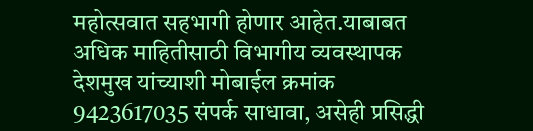महोत्सवात सहभागी होणार आहेत.याबाबत अधिक माहितीसाठी विभागीय व्यवस्थापक देशमुख यांच्याशी मोबाईल क्रमांक 9423617035 संपर्क साधावा, असेही प्रसिद्धी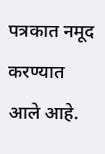पत्रकात नमूद करण्यात आले आहे.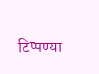टिप्पण्या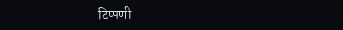टिप्पणी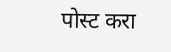पोस्ट करा